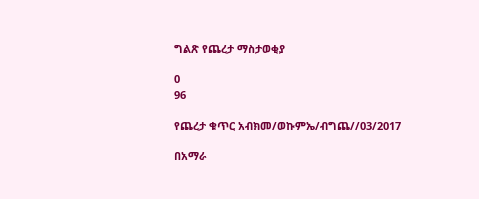ግልጽ የጨረታ ማስታወቂያ

0
96

የጨረታ ቁጥር አብክመ/ወኩምኤ/ብግጨ//03/2017

በአማራ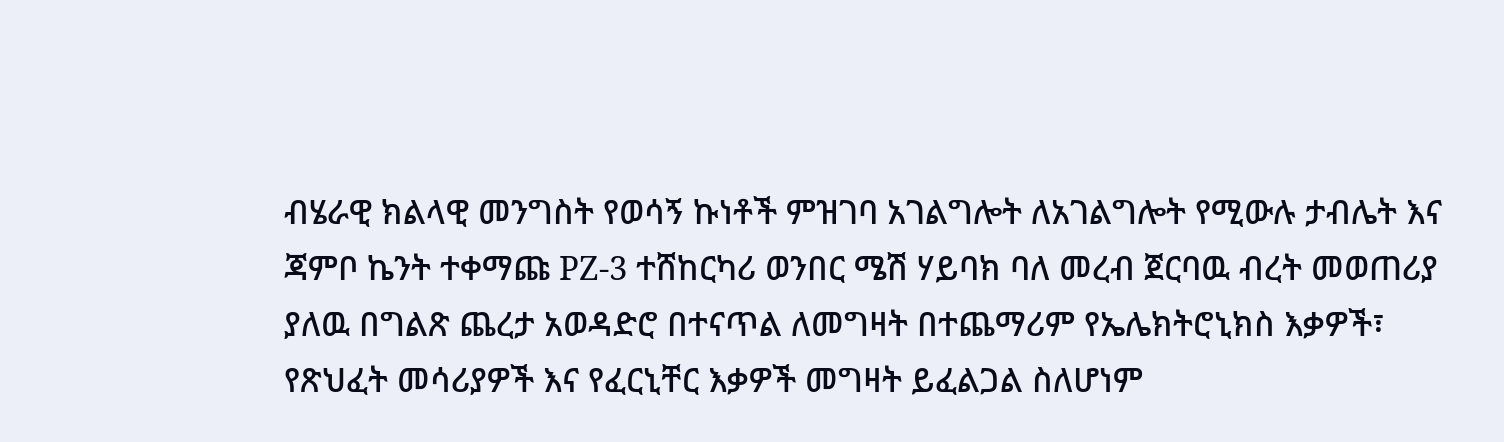ብሄራዊ ክልላዊ መንግስት የወሳኝ ኩነቶች ምዝገባ አገልግሎት ለአገልግሎት የሚውሉ ታብሌት እና ጃምቦ ኬንት ተቀማጩ PZ-3 ተሸከርካሪ ወንበር ሜሽ ሃይባክ ባለ መረብ ጀርባዉ ብረት መወጠሪያ ያለዉ በግልጽ ጨረታ አወዳድሮ በተናጥል ለመግዛት በተጨማሪም የኤሌክትሮኒክስ እቃዎች፣ የጽህፈት መሳሪያዎች እና የፈርኒቸር እቃዎች መግዛት ይፈልጋል ስለሆነም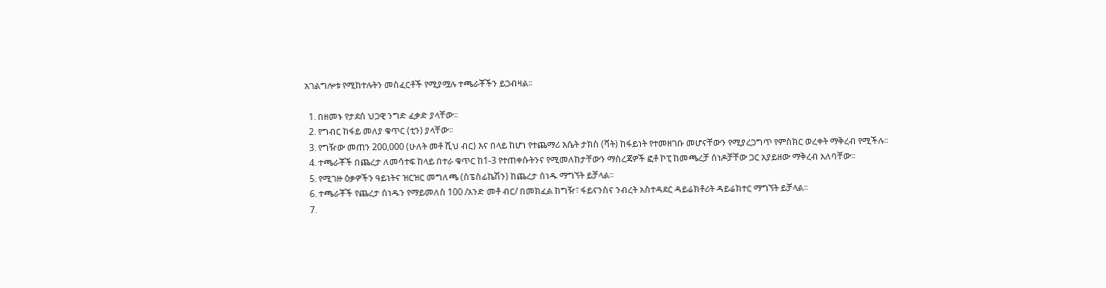አገልግሎቱ የሚከተሉትን መስፈርቶች የሚያሟሉ ተጫራቾችን ይጋብዛል፡፡

  1. በዘመኑ የታደሰ ህጋዊ ንግድ ፈቃድ ያላቸው፡፡
  2. የግብር ከፋይ መለያ ቁጥር (ቲን) ያላቸው፡፡
  3. የግዥው መጠን 200,000 (ሁለት መቶ ሺህ ብር) እና በላይ ከሆነ የተጨማሪ እሴት ታክስ (ቫት) ከፋይነት የተመዘገቡ መሆናቸውን የሚያረጋግጥ የምስክር ወረቀት ማቅረብ የሚችሉ፡፡
  4. ተጫራቾች በጨረታ ለመሳተፍ ከላይ በተራ ቁጥር ከ1-3 የተጠቀሱትንና የሚመለከታቸውን ማስረጃዎች ፎቶ ኮፒ ከመጫረቻ ሰነዶቻቸው ጋር አያይዘው ማቅረብ አለባቸው፡፡
  5. የሚገዙ ዕቃዎችን ዓይነትና ዝርዝር መግለጫ (ስፔስፊኬሽን) ከጨረታ ሰነዱ ማግኘት ይቻላል፡፡
  6. ተጫራቾች የጨረታ ሰነዱን የማይመለስ 100 /አንድ መቶ ብር/ በመክፈል ከግዥ፣ ፋይናንስና ንብረት አስተዳደር ዳይሬክቶሪት ዳይሬክተር ማግኘት ይቻላል፡፡
  7.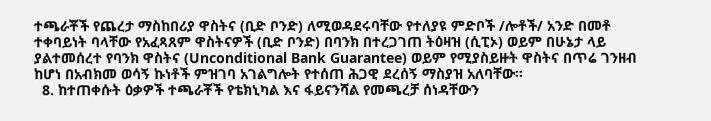ተጫራቾች የጨረታ ማስከበሪያ ዋስትና (ቢድ ቦንድ) ለሚወዳደሩባቸው የተለያዩ ምድቦች /ሎቶች/ አንድ በመቶ ተቀባይነት ባላቸው የአፈጻጸም ዋስትናዎች (ቢድ ቦንድ) በባንክ በተረጋገጠ ትዕዛዝ (ሲፒኦ) ወይም በሁኔታ ላይ ያልተመሰረተ የባንክ ዋስትና (Unconditional Bank Guarantee) ወይም የሚያስይዙት ዋስትና በጥሬ ገንዘብ ከሆነ በአብክመ ወሳኝ ኩነቶች ምዝገባ አገልግሎት የተሰጠ ሕጋዊ ደረሰኝ ማስያዝ አለባቸው፡፡
  8. ከተጠቀሱት ዕቃዎች ተጫራቾች የቴክኒካል እና ፋይናንሻል የመጫረቻ ሰነዳቸውን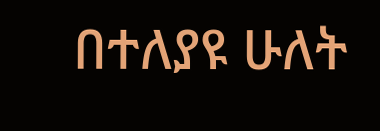በተለያዩ ሁለት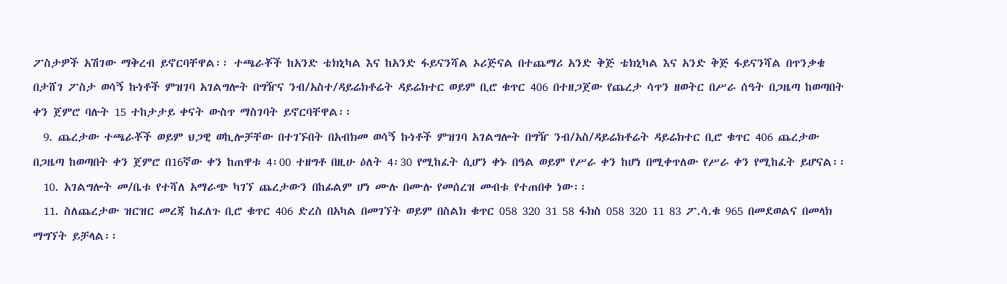ፖስታዎች አሽገው ማቅረብ ይኖርባቸዋል፡፡ ተጫራቾች ከአንድ ቴክኒካል እና ከአንድ ፋይናንሻል ኦሪጅናል በተጨማሪ አንድ ቅጅ ቴክኒካል እና አንድ ቅጅ ፋይናንሻል በጥንቃቄ በታሸገ ፖስታ ወሳኝ ኩነቶች ምዝገባ አገልግሎት በግዥና ንብ/አስተ/ዳይሬክቶሬት ዳይሬክተር ወይም ቢሮ ቁጥር 406 በተዘጋጀው የጨረታ ሳጥን ዘወትር በሥራ ሰዓት በጋዜጣ ከወጣበት ቀን ጀምሮ ባሉት 15 ተከታታይ ቀናት ውስጥ ማስገባት ይኖርባቸዋል፡፡
  9. ጨረታው ተጫራቾች ወይም ህጋዊ ወኪሎቻቸው በተገኙበት በአብክመ ወሳኝ ኩነቶች ምዝገባ አገልግሎት በግዥ ንብ/አስ/ዳይሬክቶሬት ዳይሬክተር ቢሮ ቁጥር 406 ጨረታው በጋዜጣ ከወጣበት ቀን ጀምሮ በ16ኛው ቀን ከጠዋቱ 4፡00 ተዘግቶ በዚሁ ዕለት 4፡30 የሚከፈት ሲሆን ቀኑ በዓል ወይም የሥራ ቀን ከሆነ በሚቀጥለው የሥራ ቀን የሚከፈት ይሆናል፡፡
  10. አገልግሎት መ/ቤቱ የተሻለ አማራጭ ካገኘ ጨረታውን በከፊልም ሆነ ሙሉ በሙሉ የመሰረዝ መብቱ የተጠበቀ ነው፡፡
  11. ስለጨረታው ዝርዝር መረጃ ከፈለጉ ቢሮ ቁጥር 406 ድረስ በአካል በመገኘት ወይም በስልክ ቁጥር 058 320 31 58 ፋክስ 058 320 11 83 ፖ.ሳ.ቁ 965 በመደወልና በመላክ ማግኘት ይቻላል፡፡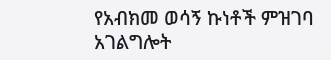የአብክመ ወሳኝ ኩነቶች ምዝገባ አገልግሎት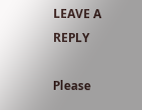LEAVE A REPLY

Please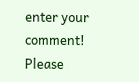enter your comment!
Please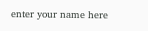enter your name here